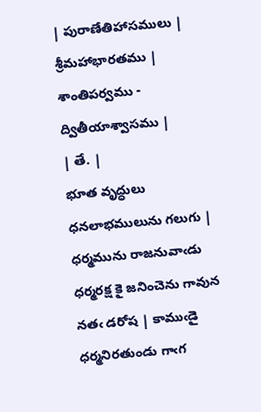| పురాణేతిహాసములు | శ్రీమహాభారతము | శాంతిపర్వము - ద్వితీయాశ్వాసము |
| తే. |
భూత వృద్ధులు ధనలాభములును గలుగు | ధర్మమును రాజనువాఁడు ధర్మరక్ష కై జనించెను గావున నతఁ డరోష | కాముఁడై ధర్మనిరతుండు గాఁగ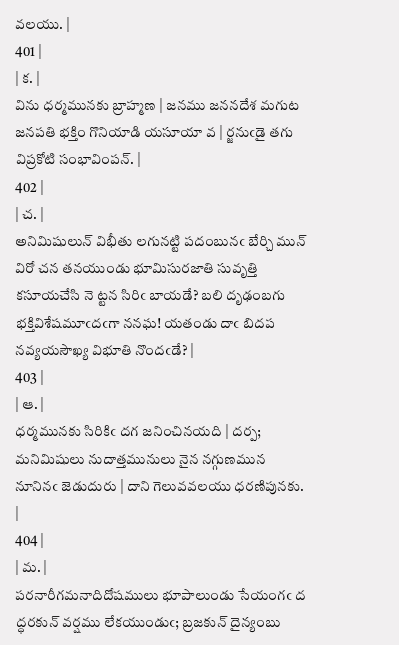వలయు. |
401 |
| క. |
విను ధర్మమునకు బ్రాహ్మణ | జనము జననదేశ మగుట జనపతి భక్తిం గొనియాడి యసూయా వ | ర్జనుఁడై తగు విప్రకోటి సంభావింపన్. |
402 |
| చ. |
అనిమిషులున్ విభీతు లగునట్టి పదంబునఁ బేర్చి మున్ విరో చన తనయుండు భూమిసురజాతి సువృత్తి కసూయచేసి నె ట్టన సిరిఁ బాయడే? బలి దృఢంబగు భక్తివిశేషమూఁదఁగా ననఘ! యతండు దాఁ బిదప నవ్యయసౌఖ్య విభూతి నొందఁడే? |
403 |
| ఆ. |
ధర్మమునకు సిరికిఁ దగ జనించినయది | దర్ప; మనిమిషులు నుదాత్తమునులు నైన నగ్గుణమున నూనినఁ జెడుదురు | దాని గెలువవలయు ధరణిపునకు. |
404 |
| మ. |
పరనారీగమనాదిదోషములు భూపాలుండు సేయంగఁ ద ద్ధరకున్ వర్షము లేకయుండుఁ; బ్రజకున్ దైన్యంబు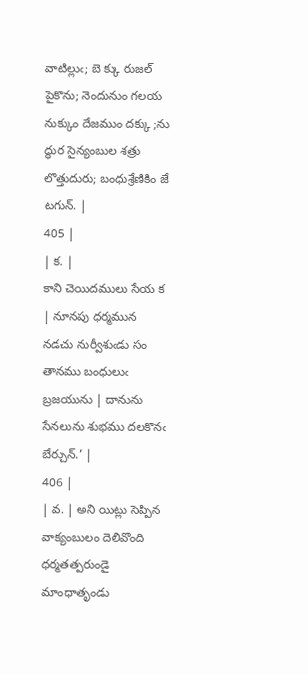వాటిల్లుఁ; బె క్కు రుజల్ పైకొను; నెందునుం గలయ నుక్కుం దేజముం దక్కు ;ను ద్ధుర సైన్యంబుల శత్రు లొత్తుదురు; బంధుశ్రేణికిం జే టగున్. |
405 |
| క. |
కాని చెయిదములు సేయ క | నూనపు ధర్మమున నడచు నుర్వీశుఁడు సం తానము బంధులుఁ బ్రజయును | దానును సేనలును శుభము దలకొనఁ బేర్చున్.’ |
406 |
| వ. | అని యిట్లు సెప్పిన వాక్యంబులం దెలివొంది ధర్మతత్పరుండై మాంధాతృండు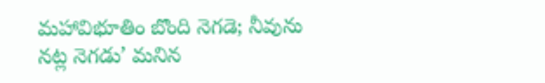మహావిభూతిం బొంది నెగడె; నీవును నట్ల నెగడు’ మనిన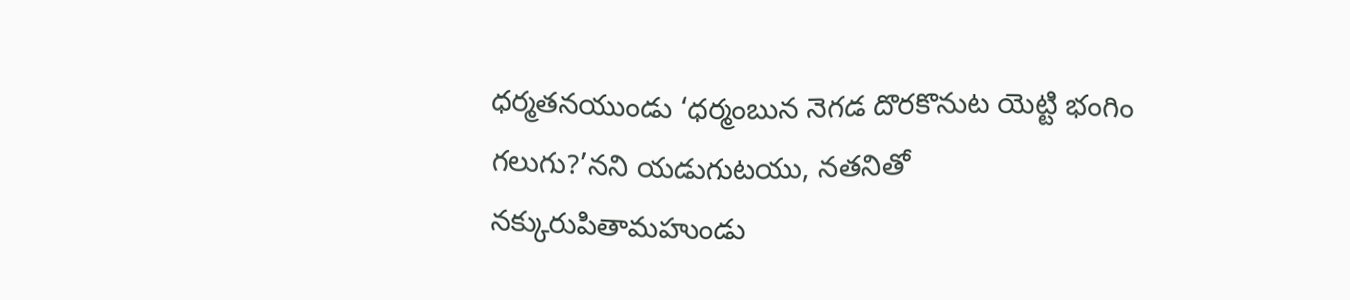ధర్మతనయుండు ‘ధర్మంబున నెగడ దొరకొనుట యెట్టి భంగిం గలుగు?’నని యడుగుటయు, నతనితో నక్కురుపితామహుండు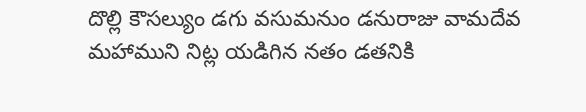దొల్లి కౌసల్యుం డగు వసుమనుం డనురాజు వామదేవ మహాముని నిట్ల యడిగిన నతం డతనికి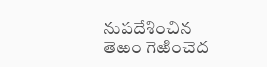నుపదేశించిన తెఱం గెఱించెద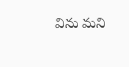విను మని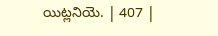యిట్లనియె. | 407 |